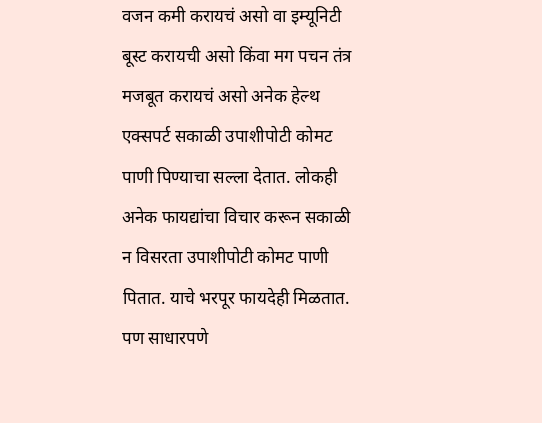वजन कमी करायचं असो वा इम्यूनिटी बूस्ट करायची असो किंवा मग पचन तंत्र मजबूत करायचं असो अनेक हेल्थ एक्सपर्ट सकाळी उपाशीपोटी कोमट पाणी पिण्याचा सल्ला देतात. लोकही अनेक फायद्यांचा विचार करून सकाळी न विसरता उपाशीपोटी कोमट पाणी पितात. याचे भरपूर फायदेही मिळतात. पण साधारपणे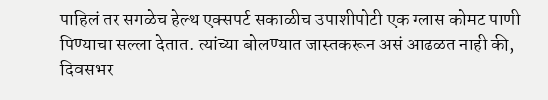पाहिलं तर सगळेच हेल्थ एक्सपर्ट सकाळीच उपाशीपोटी एक ग्लास कोमट पाणी पिण्याचा सल्ला देतात. त्यांच्या बोलण्यात जास्तकरून असं आढळत नाही की, दिवसभर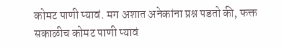कोमट पाणी प्यावं. मग अशात अनेकांना प्रश्न पडतो की, फक्त सकाळीच कोमट पाणी प्यावं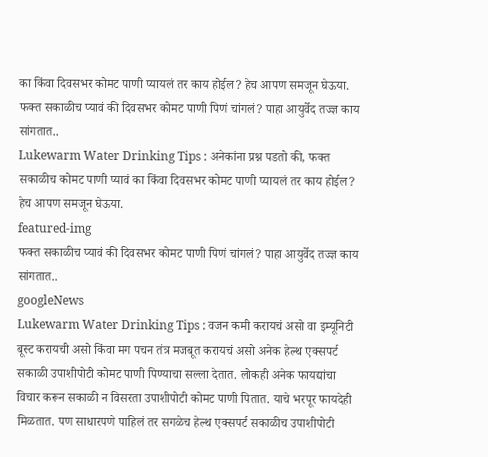का किंवा दिवसभर कोमट पाणी प्यायलं तर काय होईल? हेच आपण समजून घेऊया.
फक्त सकाळीच प्यावं की दिवसभर कोमट पाणी पिणं चांगलं? पाहा आयुर्वेद तज्ज्ञ काय सांगतात..
Lukewarm Water Drinking Tips : अनेकांना प्रश्न पडतो की, फक्त सकाळीच कोमट पाणी प्यावं का किंवा दिवसभर कोमट पाणी प्यायलं तर काय होईल? हेच आपण समजून घेऊया.
featured-img
फक्त सकाळीच प्यावं की दिवसभर कोमट पाणी पिणं चांगलं? पाहा आयुर्वेद तज्ज्ञ काय सांगतात..
googleNews
Lukewarm Water Drinking Tips : वजन कमी करायचं असो वा इम्यूनिटी बूस्ट करायची असो किंवा मग पचन तंत्र मजबूत करायचं असो अनेक हेल्थ एक्सपर्ट सकाळी उपाशीपोटी कोमट पाणी पिण्याचा सल्ला देतात. लोकही अनेक फायद्यांचा विचार करून सकाळी न विसरता उपाशीपोटी कोमट पाणी पितात. याचे भरपूर फायदेही मिळतात. पण साधारपणे पाहिलं तर सगळेच हेल्थ एक्सपर्ट सकाळीच उपाशीपोटी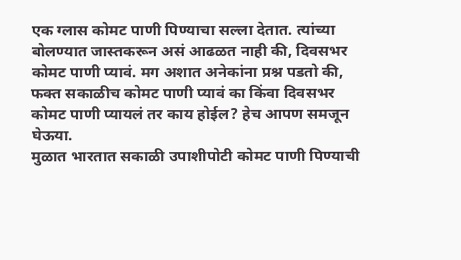एक ग्लास कोमट पाणी पिण्याचा सल्ला देतात. त्यांच्या बोलण्यात जास्तकरून असं आढळत नाही की, दिवसभर कोमट पाणी प्यावं. मग अशात अनेकांना प्रश्न पडतो की, फक्त सकाळीच कोमट पाणी प्यावं का किंवा दिवसभर कोमट पाणी प्यायलं तर काय होईल? हेच आपण समजून घेऊया.
मुळात भारतात सकाळी उपाशीपोटी कोमट पाणी पिण्याची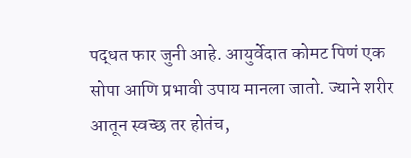पद्धत फार जुनी आहे. आयुर्वेदात कोमट पिणं एक सोपा आणि प्रभावी उपाय मानला जातो. ज्याने शरीर आतून स्वच्छ तर होतंच,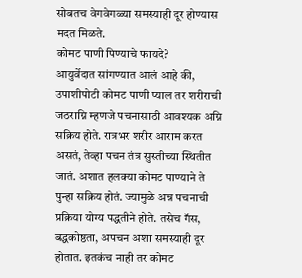सोबतच वेगवेगळ्या समस्याही दूर होण्यास मदत मिळते.
कोमट पाणी पिण्याचे फायदे?
आयुर्वेदात सांगण्यात आलं आहे की, उपाशीपोटी कोमट पाणी प्याल तर शरीराची जठराग्नि म्हणजे पचनासाठी आवश्यक अग्नि सक्रिय होते. रात्रभर शरीर आराम करत असतं, तेव्हा पचन तंत्र सुस्तीच्या स्थितीत जातं. अशात हलक्या कोमट पाण्याने ते पुन्हा सक्रिय होतं. ज्यामुळे अन्न पचनाची प्रक्रिया योग्य पद्धतीने होते. तसेच गॅस, बद्धकोष्ठता, अपचन अशा समस्याही दूर होतात. इतकंच नाही तर कोमट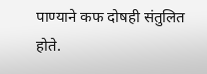पाण्याने कफ दोषही संतुलित होते.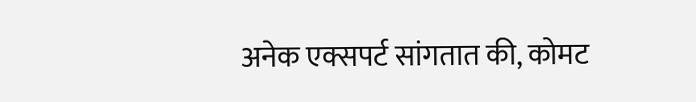अनेक एक्सपर्ट सांगतात की, कोमट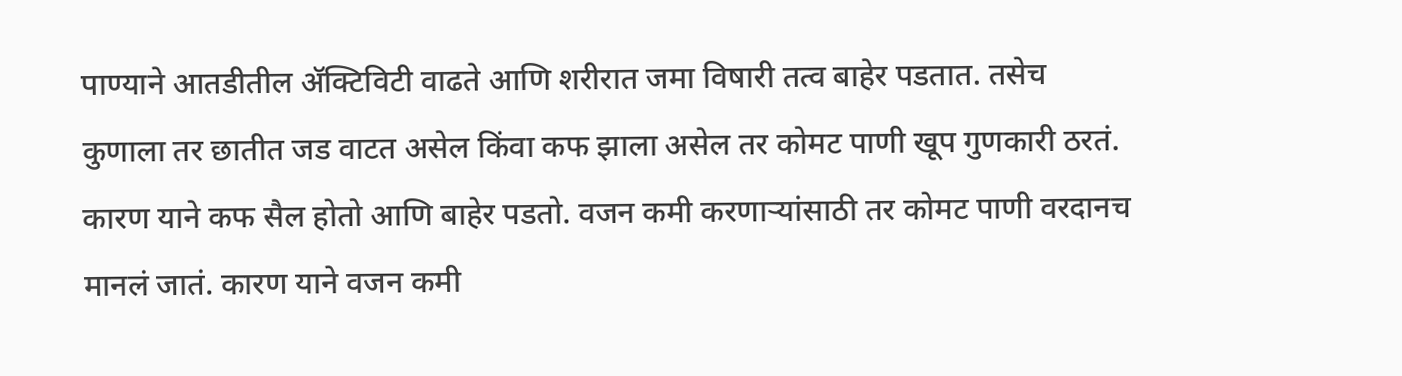पाण्याने आतडीतील ॲक्टिविटी वाढते आणि शरीरात जमा विषारी तत्व बाहेर पडतात. तसेच कुणाला तर छातीत जड वाटत असेल किंवा कफ झाला असेल तर कोमट पाणी खूप गुणकारी ठरतं. कारण याने कफ सैल होतो आणि बाहेर पडतो. वजन कमी करणाऱ्यांसाठी तर कोमट पाणी वरदानच मानलं जातं. कारण याने वजन कमी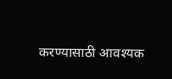करण्यासाठी आवश्यक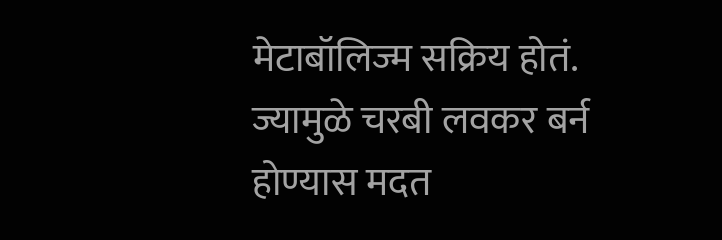मेटाबॉलिज्म सक्रिय होतं. ज्यामुळे चरबी लवकर बर्न होण्यास मदत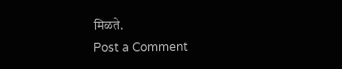मिळते.
Post a Comment